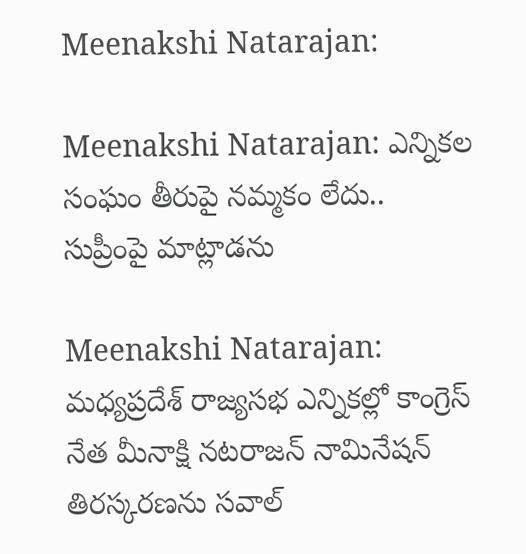Meenakshi Natarajan:

Meenakshi Natarajan: ఎన్నికల సంఘం తీరుపై నమ్మకం లేదు.. సుప్రీంపై మాట్లాడను

Meenakshi Natarajan: మధ్యప్రదేశ్ రాజ్యసభ ఎన్నికల్లో కాంగ్రెస్ నేత మీనాక్షి నటరాజన్ నామినేషన్ తిరస్కరణను సవాల్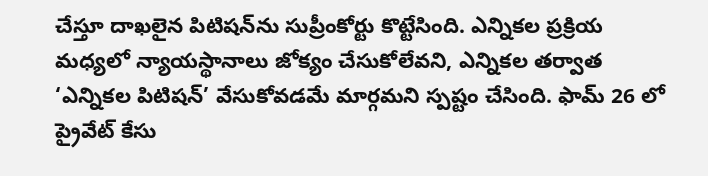చేస్తూ దాఖలైన పిటిషన్‌ను సుప్రీంకోర్టు కొట్టేసింది. ఎన్నికల ప్రక్రియ మధ్యలో న్యాయస్థానాలు జోక్యం చేసుకోలేవని, ఎన్నికల తర్వాత ‘ఎన్నికల పిటిషన్’ వేసుకోవడమే మార్గమని స్పష్టం చేసింది. ఫామ్ 26 లో ప్రైవేట్ కేసు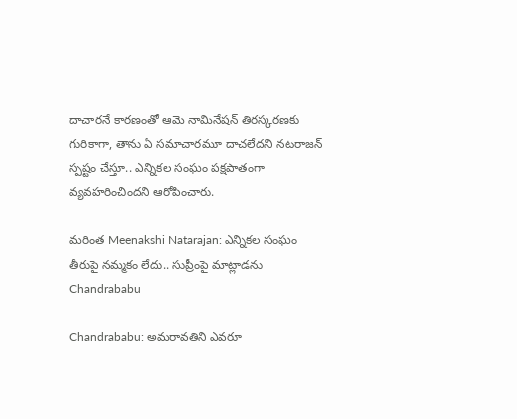దాచారనే కారణంతో ఆమె నామినేషన్ తిరస్కరణకు గురికాగా, తాను ఏ సమాచారమూ దాచలేదని నటరాజన్ స్పష్టం చేస్తూ.. ఎన్నికల సంఘం పక్షపాతంగా వ్యవహరించిందని ఆరోపించారు.

మరింత Meenakshi Natarajan: ఎన్నికల సంఘం తీరుపై నమ్మకం లేదు.. సుప్రీంపై మాట్లాడను
Chandrababu

Chandrababu: అమరావతిని ఎవరూ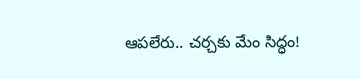ఆపలేరు.. చర్చకు మేం సిద్ధం!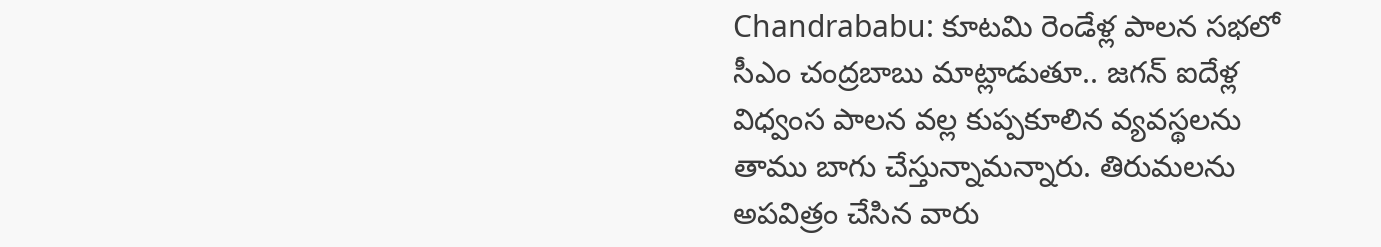Chandrababu: కూటమి రెండేళ్ల పాలన సభలో సీఎం చంద్రబాబు మాట్లాడుతూ.. జగన్ ఐదేళ్ల విధ్వంస పాలన వల్ల కుప్పకూలిన వ్యవస్థలను తాము బాగు చేస్తున్నామన్నారు. తిరుమలను అపవిత్రం చేసిన వారు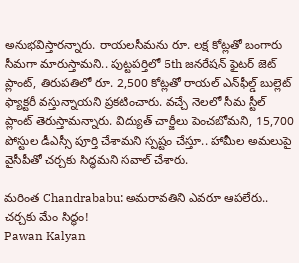అనుభవిస్తారన్నారు. రాయలసీమను రూ. లక్ష కోట్లతో బంగారు సీమగా మారుస్తామని.. పుట్టపర్తిలో 5th జనరేషన్ ఫైటర్ జెట్ ప్లాంట్, తిరుపతిలో రూ. 2,500 కోట్లతో రాయల్ ఎన్‌ఫీల్డ్ బుల్లెట్ ఫ్యాక్టరీ వస్తున్నాయని ప్రకటించారు. వచ్చే నెలలో సీమ స్టీల్ ప్లాంట్ తెరుస్తామన్నారు. విద్యుత్ చార్జీలు పెంచబోమని, 15,700 పోస్టుల డీఎస్సీ పూర్తి చేశామని స్పష్టం చేస్తూ.. హామీల అమలుపై వైసీపీతో చర్చకు సిద్ధమని సవాల్ చేశారు.

మరింత Chandrababu: అమరావతిని ఎవరూ ఆపలేరు.. చర్చకు మేం సిద్ధం!
Pawan Kalyan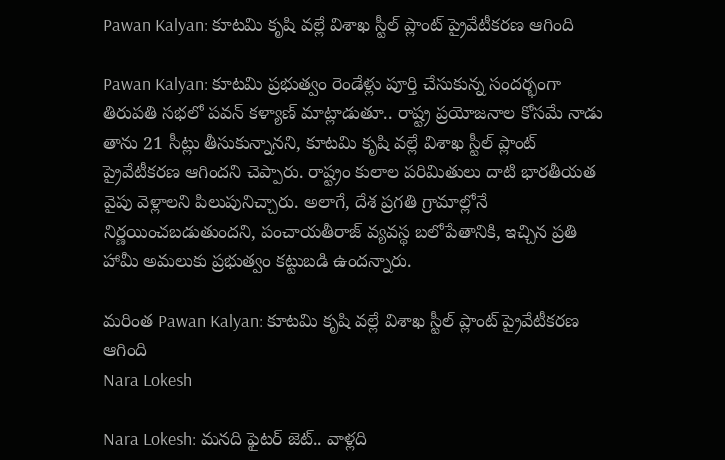Pawan Kalyan: కూటమి కృషి వల్లే విశాఖ స్టీల్ ప్లాంట్ ప్రైవేటీకరణ ఆగింది

Pawan Kalyan: కూటమి ప్రభుత్వం రెండేళ్లు పూర్తి చేసుకున్న సందర్భంగా తిరుపతి సభలో పవన్ కళ్యాణ్ మాట్లాడుతూ.. రాష్ట్ర ప్రయోజనాల కోసమే నాడు తాను 21 సీట్లు తీసుకున్నానని, కూటమి కృషి వల్లే విశాఖ స్టీల్ ప్లాంట్ ప్రైవేటీకరణ ఆగిందని చెప్పారు. రాష్ట్రం కులాల పరిమితులు దాటి భారతీయత వైపు వెళ్లాలని పిలుపునిచ్చారు. అలాగే, దేశ ప్రగతి గ్రామాల్లోనే నిర్ణయించబడుతుందని, పంచాయతీరాజ్ వ్యవస్థ బలోపేతానికి, ఇచ్చిన ప్రతి హామీ అమలుకు ప్రభుత్వం కట్టుబడి ఉందన్నారు.

మరింత Pawan Kalyan: కూటమి కృషి వల్లే విశాఖ స్టీల్ ప్లాంట్ ప్రైవేటీకరణ ఆగింది
Nara Lokesh

Nara Lokesh: మనది ఫైటర్ జెట్.. వాళ్లది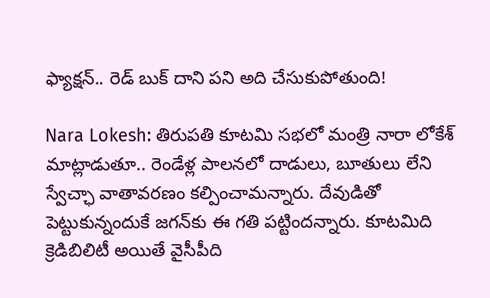ఫ్యాక్షన్.. రెడ్ బుక్ దాని పని అది చేసుకుపోతుంది!

Nara Lokesh: తిరుపతి కూటమి సభలో మంత్రి నారా లోకేశ్ మాట్లాడుతూ.. రెండేళ్ల పాలనలో దాడులు, బూతులు లేని స్వేచ్ఛా వాతావరణం కల్పించామన్నారు. దేవుడితో పెట్టుకున్నందుకే జగన్‌కు ఈ గతి పట్టిందన్నారు. కూటమిది క్రెడిబిలిటీ అయితే వైసీపీది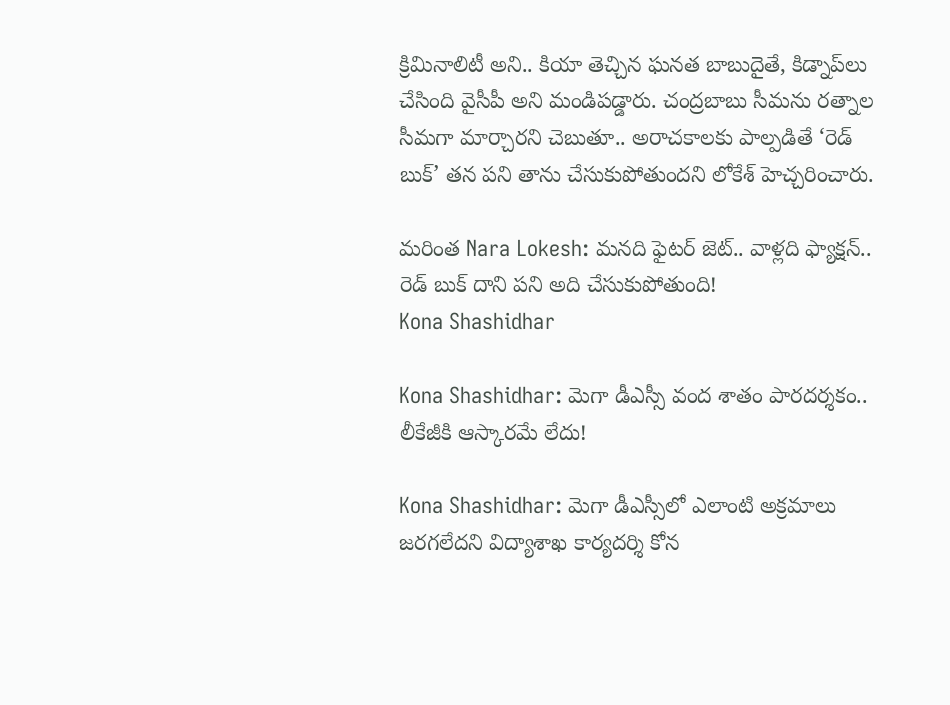క్రిమినాలిటీ అని.. కియా తెచ్చిన ఘనత బాబుదైతే, కిడ్నాప్‌లు చేసింది వైసీపీ అని మండిపడ్డారు. చంద్రబాబు సీమను రత్నాల సీమగా మార్చారని చెబుతూ.. అరాచకాలకు పాల్పడితే ‘రెడ్ బుక్’ తన పని తాను చేసుకుపోతుందని లోకేశ్ హెచ్చరించారు.

మరింత Nara Lokesh: మనది ఫైటర్ జెట్.. వాళ్లది ఫ్యాక్షన్.. రెడ్ బుక్ దాని పని అది చేసుకుపోతుంది!
Kona Shashidhar

Kona Shashidhar: మెగా డీఎస్సీ వంద శాతం పారదర్శకం.. లీకేజీకి ఆస్కారమే లేదు!

Kona Shashidhar: మెగా డీఎస్సీలో ఎలాంటి అక్రమాలు జరగలేదని విద్యాశాఖ కార్యదర్శి కోన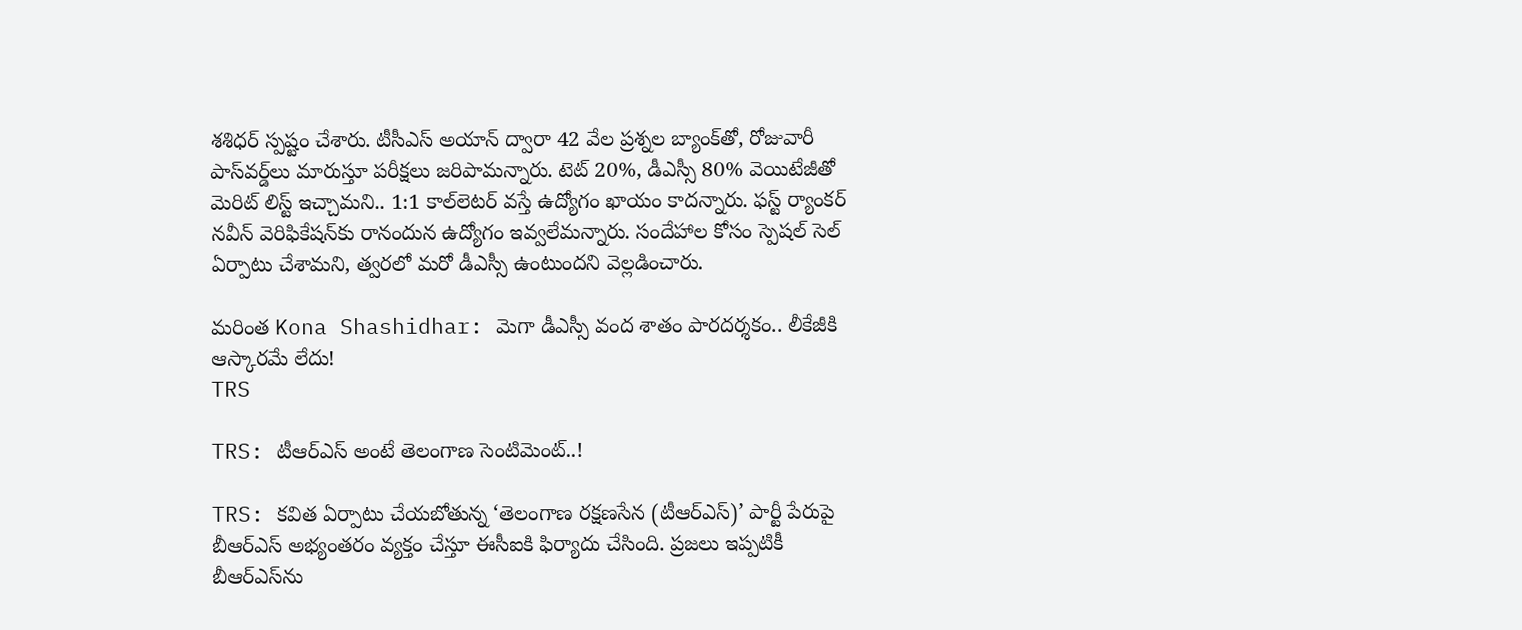శశిధర్ స్పష్టం చేశారు. టీసీఎస్ అయాన్ ద్వారా 42 వేల ప్రశ్నల బ్యాంక్‌తో, రోజువారీ పాస్‌వర్డ్‌లు మారుస్తూ పరీక్షలు జరిపామన్నారు. టెట్ 20%, డీఎస్సీ 80% వెయిటేజీతో మెరిట్ లిస్ట్ ఇచ్చామని.. 1:1 కాల్‌లెటర్ వస్తే ఉద్యోగం ఖాయం కాదన్నారు. ఫస్ట్ ర్యాంకర్ నవీన్ వెరిఫికేషన్‌కు రానందున ఉద్యోగం ఇవ్వలేమన్నారు. సందేహాల కోసం స్పెషల్ సెల్ ఏర్పాటు చేశామని, త్వరలో మరో డీఎస్సీ ఉంటుందని వెల్లడించారు.

మరింత Kona Shashidhar: మెగా డీఎస్సీ వంద శాతం పారదర్శకం.. లీకేజీకి ఆస్కారమే లేదు!
TRS

TRS: టీఆర్‌ఎస్‌ అంటే తెలంగాణ సెంటిమెంట్..!

TRS: కవిత ఏర్పాటు చేయబోతున్న ‘తెలంగాణ రక్షణసేన (టీఆర్‌ఎస్‌)’ పార్టీ పేరుపై బీఆర్‌ఎస్ అభ్యంతరం వ్యక్తం చేస్తూ ఈసీఐకి ఫిర్యాదు చేసింది. ప్రజలు ఇప్పటికీ బీఆర్‌ఎస్‌ను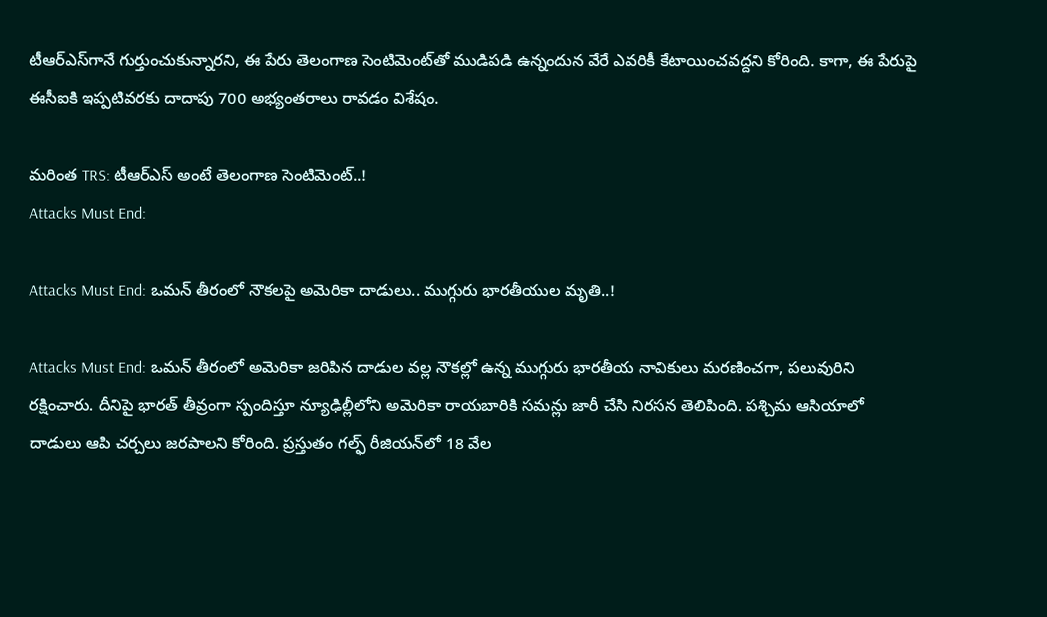టీఆర్‌ఎస్‌గానే గుర్తుంచుకున్నారని, ఈ పేరు తెలంగాణ సెంటిమెంట్‌తో ముడిపడి ఉన్నందున వేరే ఎవరికీ కేటాయించవద్దని కోరింది. కాగా, ఈ పేరుపై ఈసీఐకి ఇప్పటివరకు దాదాపు 700 అభ్యంతరాలు రావడం విశేషం.

మరింత TRS: టీఆర్‌ఎస్‌ అంటే తెలంగాణ సెంటిమెంట్..!
Attacks Must End:

Attacks Must End: ఒమన్ తీరంలో నౌకలపై అమెరికా దాడులు.. ముగ్గురు భారతీయుల మృతి..!

Attacks Must End: ఒమన్ తీరంలో అమెరికా జరిపిన దాడుల వల్ల నౌకల్లో ఉన్న ముగ్గురు భారతీయ నావికులు మరణించగా, పలువురిని రక్షించారు. దీనిపై భారత్ తీవ్రంగా స్పందిస్తూ న్యూఢిల్లీలోని అమెరికా రాయబారికి సమన్లు జారీ చేసి నిరసన తెలిపింది. పశ్చిమ ఆసియాలో దాడులు ఆపి చర్చలు జరపాలని కోరింది. ప్రస్తుతం గల్ఫ్ రీజియన్‌లో 18 వేల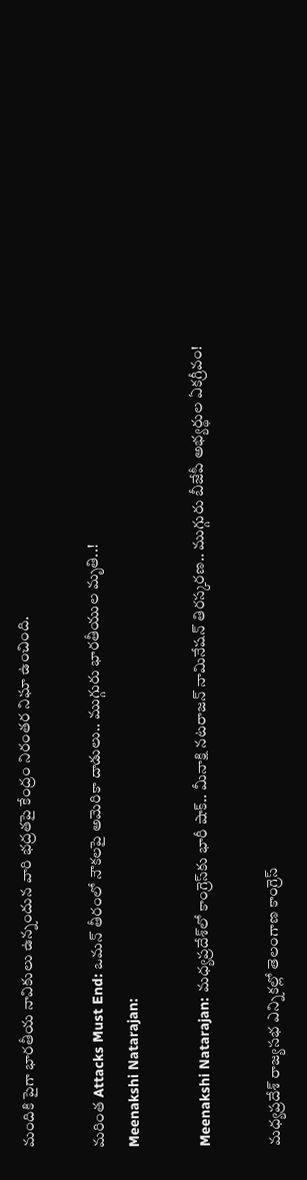మందికి పైగా భారతీయ నావికులు ఉన్నందున వారి భద్రతపై కేంద్రం నిరంతర నిఘా ఉంచింది.

మరింత Attacks Must End: ఒమన్ తీరంలో నౌకలపై అమెరికా దాడులు.. ముగ్గురు భారతీయుల మృతి..!
Meenakshi Natarajan:

Meenakshi Natarajan: మధ్యప్రదేశ్‌లో కాంగ్రెస్‌కు భారీ షాక్.. మీనాక్షి నటరాజన్ నామినేషన్ తిరస్కరణ.. ముగ్గురు బీజేపీ అభ్యర్థుల ఏకగ్రీవం!

మధ్యప్రదేశ్ రాజ్యసభ ఎన్నికల్లో తెలంగాణ కాంగ్రెస్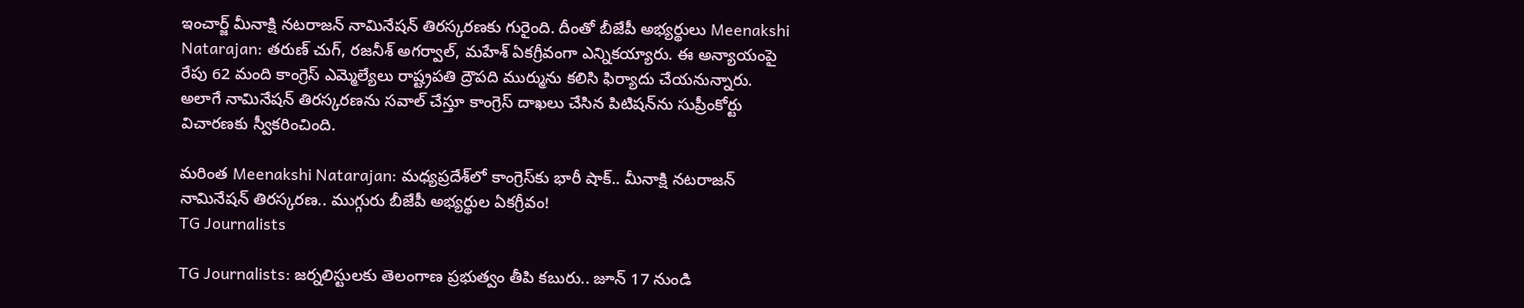ఇంచార్జ్ మీనాక్షి నటరాజన్ నామినేషన్ తిరస్కరణకు గురైంది. దీంతో బీజేపీ అభ్యర్థులు Meenakshi Natarajan: తరుణ్ చుగ్, రజనీశ్ అగర్వాల్, మహేశ్ ఏకగ్రీవంగా ఎన్నికయ్యారు. ఈ అన్యాయంపై రేపు 62 మంది కాంగ్రెస్ ఎమ్మెల్యేలు రాష్ట్రపతి ద్రౌపది ముర్మును కలిసి ఫిర్యాదు చేయనున్నారు. అలాగే నామినేషన్ తిరస్కరణను సవాల్ చేస్తూ కాంగ్రెస్ దాఖలు చేసిన పిటిషన్‌ను సుప్రీంకోర్టు విచారణకు స్వీకరించింది.

మరింత Meenakshi Natarajan: మధ్యప్రదేశ్‌లో కాంగ్రెస్‌కు భారీ షాక్.. మీనాక్షి నటరాజన్ నామినేషన్ తిరస్కరణ.. ముగ్గురు బీజేపీ అభ్యర్థుల ఏకగ్రీవం!
TG Journalists

TG Journalists: జర్నలిస్టులకు తెలంగాణ ప్రభుత్వం తీపి కబురు.. జూన్ 17 నుండి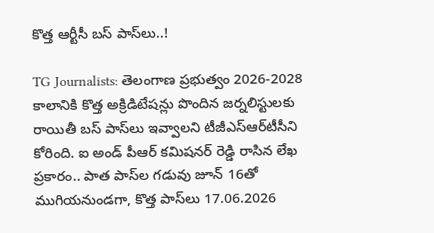కొత్త ఆర్టీసీ బస్ పాస్‌లు..!

TG Journalists: తెలంగాణ ప్రభుత్వం 2026-2028 కాలానికి కొత్త అక్రిడిటేషన్లు పొందిన జర్నలిస్టులకు రాయితీ బస్ పాస్‌లు ఇవ్వాలని టీజీఎస్‌ఆర్‌టీసీని కోరింది. ఐ అండ్ పీఆర్ కమిషనర్ రెడ్డి రాసిన లేఖ ప్రకారం.. పాత పాస్‌ల గడువు జూన్ 16తో ముగియనుండగా, కొత్త పాస్‌లు 17.06.2026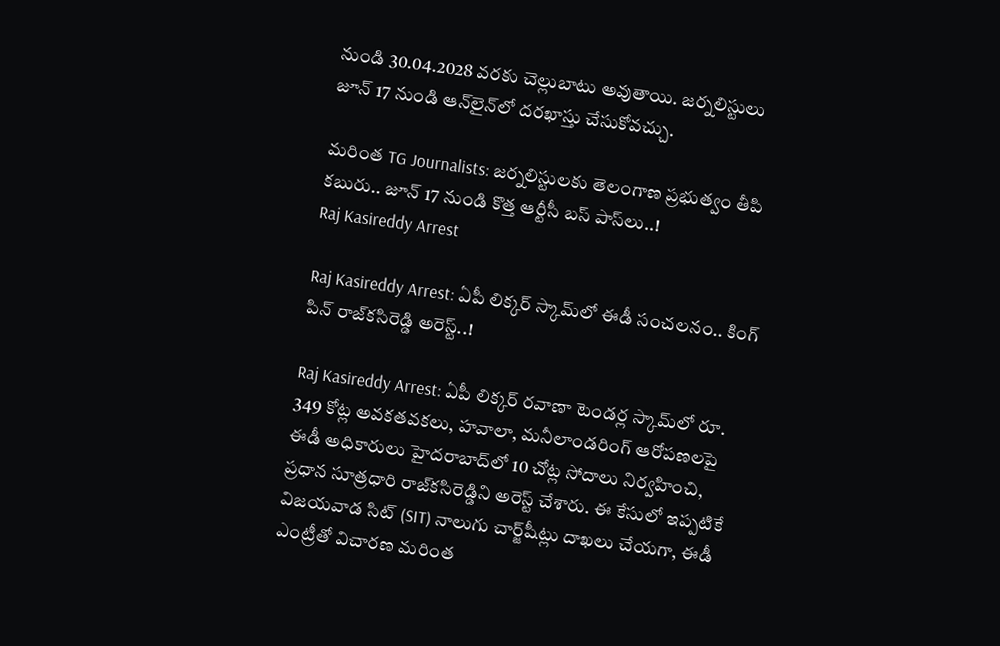నుండి 30.04.2028 వరకు చెల్లుబాటు అవుతాయి. జర్నలిస్టులు జూన్ 17 నుండి ఆన్‌లైన్‌లో దరఖాస్తు చేసుకోవచ్చు.

మరింత TG Journalists: జర్నలిస్టులకు తెలంగాణ ప్రభుత్వం తీపి కబురు.. జూన్ 17 నుండి కొత్త ఆర్టీసీ బస్ పాస్‌లు..!
Raj Kasireddy Arrest

Raj Kasireddy Arrest: ఏపీ లిక్కర్ స్కామ్‌లో ఈడీ సంచలనం.. కింగ్ పిన్ రాజ్‌కసిరెడ్డి అరెస్ట్..!

Raj Kasireddy Arrest: ఏపీ లిక్కర్ రవాణా టెండర్ల స్కామ్‌లో రూ. 349 కోట్ల అవకతవకలు, హవాలా, మనీలాండరింగ్ ఆరోపణలపై ఈడీ అధికారులు హైదరాబాద్‌లో 10 చోట్ల సోదాలు నిర్వహించి, ప్రధాన సూత్రధారి రాజ్‌కసిరెడ్డిని అరెస్ట్ చేశారు. ఈ కేసులో ఇప్పటికే విజయవాడ సిట్ (SIT) నాలుగు చార్జ్‌షీట్లు దాఖలు చేయగా, ఈడీ ఎంట్రీతో విచారణ మరింత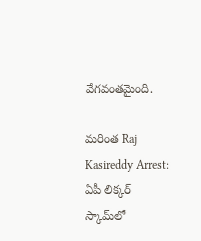వేగవంతమైంది.

మరింత Raj Kasireddy Arrest: ఏపీ లిక్కర్ స్కామ్‌లో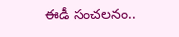ఈడీ సంచలనం..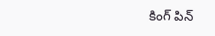కింగ్ పిన్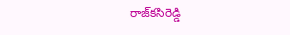రాజ్‌కసిరెడ్డి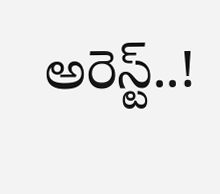అరెస్ట్..!